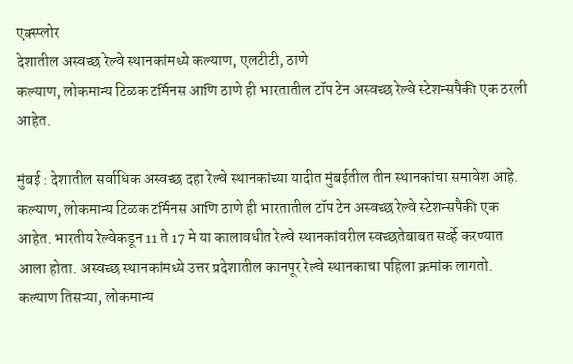एक्स्प्लोर
देशातील अस्वच्छ रेल्वे स्थानकांमध्ये कल्याण, एलटीटी, ठाणे
कल्याण, लोकमान्य टिळक टर्मिनस आणि ठाणे ही भारतातील टॉप टेन अस्वच्छ रेल्वे स्टेशन्सपैकी एक ठरली आहेत.

मुंबई : देशातील सर्वाधिक अस्वच्छ दहा रेल्वे स्थानकांच्या यादीत मुंबईतील तीन स्थानकांचा समावेश आहे. कल्याण, लोकमान्य टिळक टर्मिनस आणि ठाणे ही भारतातील टॉप टेन अस्वच्छ रेल्वे स्टेशन्सपैकी एक आहेत. भारतीय रेल्वेकडून 11 ते 17 मे या कालावधीत रेल्वे स्थानकांवरील स्वच्छतेबाबत सर्व्हे करण्यात आला होता. अस्वच्छ स्थानकांमध्ये उत्तर प्रदेशातील कानपूर रेल्वे स्थानकाचा पहिला क्रमांक लागतो. कल्याण तिसऱ्या, लोकमान्य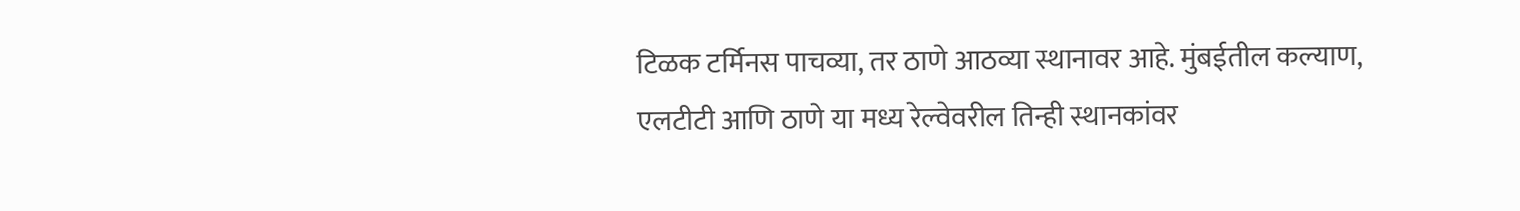टिळक टर्मिनस पाचव्या, तर ठाणे आठव्या स्थानावर आहे. मुंबईतील कल्याण, एलटीटी आणि ठाणे या मध्य रेल्वेवरील तिन्ही स्थानकांवर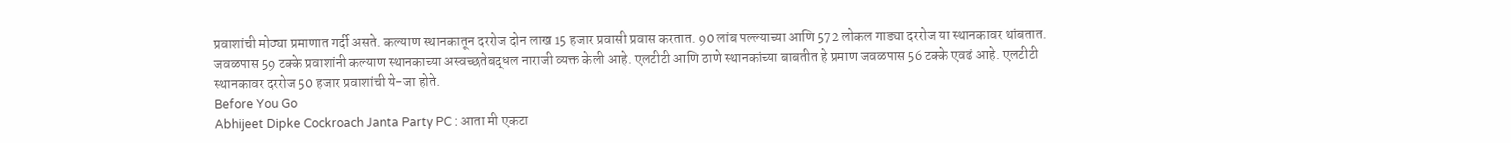प्रवाशांची मोठ्या प्रमाणात गर्दी असते. कल्याण स्थानकातून दररोज दोन लाख 15 हजार प्रवासी प्रवास करतात. 90 लांब पल्ल्याच्या आणि 572 लोकल गाड्या दररोज या स्थानकावर थांबतात. जवळपास 59 टक्के प्रवाशांनी कल्याण स्थानकाच्या अस्वच्छतेबद्धल नाराजी व्यक्त केली आहे. एलटीटी आणि ठाणे स्थानकांच्या बाबतीत हे प्रमाण जवळपास 56 टक्के एवढं आहे. एलटीटी स्थानकावर दररोज 50 हजार प्रवाशांची ये-जा होते.
Before You Go
Abhijeet Dipke Cockroach Janta Party PC : आता मी एकटा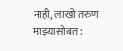नाही, लाखो तरुण माझ्यासोबत :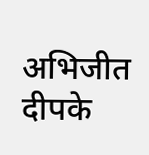अभिजीत दीपके